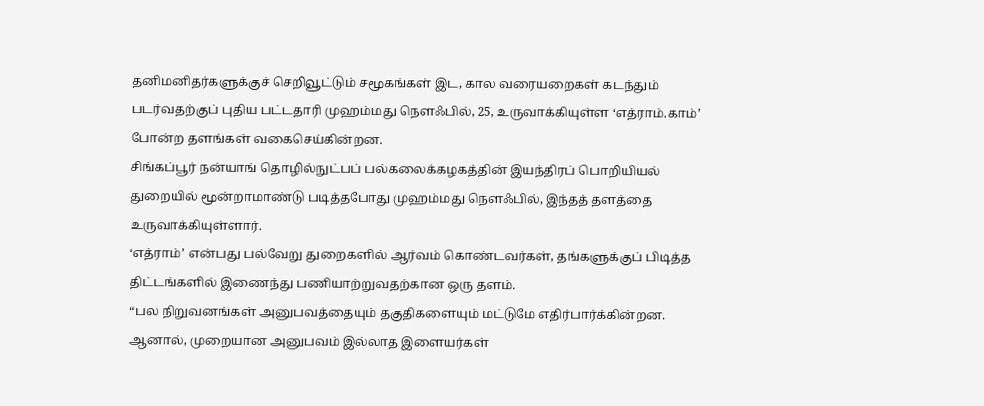தனிமனிதர்களுக்குச் செறிவூட்டும் சமூகங்கள் இட, கால வரையறைகள் கடந்தும் படர்வதற்குப் புதிய பட்டதாரி முஹம்மது நௌஃபில், 25, உருவாக்கியுள்ள ‘எத்ராம்.காம்’ போன்ற தளங்கள் வகைசெய்கின்றன.
சிங்கப்பூர் நன்யாங் தொழில்நுட்பப் பல்கலைக்கழகத்தின் இயந்திரப் பொறியியல் துறையில் மூன்றாமாண்டு படித்தபோது முஹம்மது நௌஃபில், இந்தத் தளத்தை உருவாக்கியுள்ளார்.
‘எத்ராம்’ என்பது பல்வேறு துறைகளில் ஆர்வம் கொண்டவர்கள், தங்களுக்குப் பிடித்த திட்டங்களில் இணைந்து பணியாற்றுவதற்கான ஒரு தளம்.
“பல நிறுவனங்கள் அனுபவத்தையும் தகுதிகளையும் மட்டுமே எதிர்பார்க்கின்றன. ஆனால், முறையான அனுபவம் இல்லாத இளையர்கள்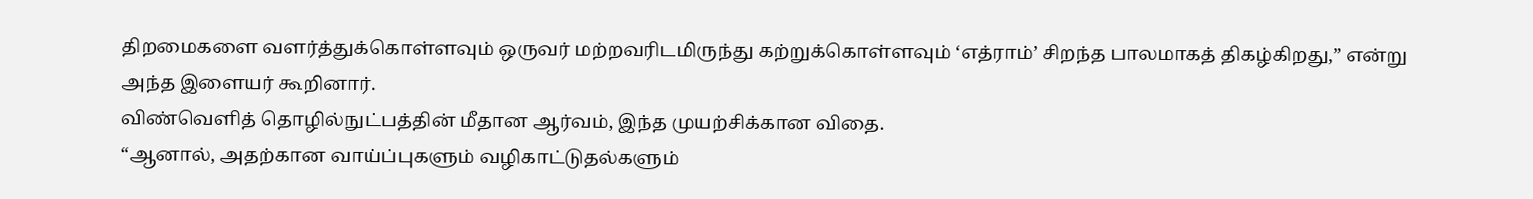திறமைகளை வளர்த்துக்கொள்ளவும் ஒருவர் மற்றவரிடமிருந்து கற்றுக்கொள்ளவும் ‘எத்ராம்’ சிறந்த பாலமாகத் திகழ்கிறது,” என்று அந்த இளையர் கூறினார்.
விண்வெளித் தொழில்நுட்பத்தின் மீதான ஆர்வம், இந்த முயற்சிக்கான விதை.
“ஆனால், அதற்கான வாய்ப்புகளும் வழிகாட்டுதல்களும்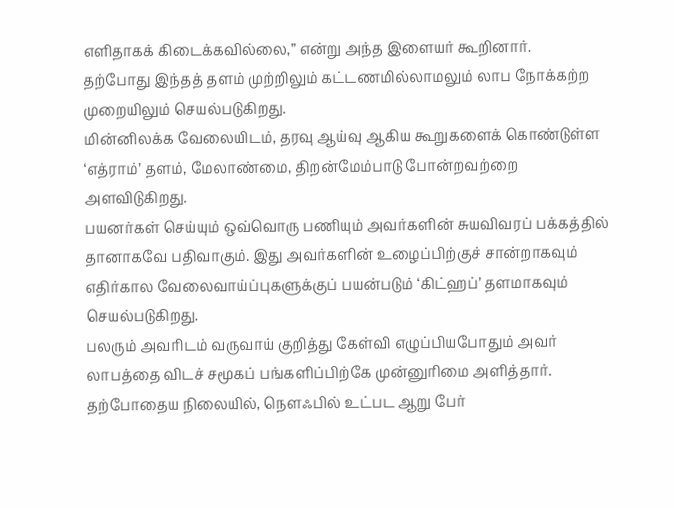எளிதாகக் கிடைக்கவில்லை,” என்று அந்த இளையர் கூறினார்.
தற்போது இந்தத் தளம் முற்றிலும் கட்டணமில்லாமலும் லாப நோக்கற்ற முறையிலும் செயல்படுகிறது.
மின்னிலக்க வேலையிடம், தரவு ஆய்வு ஆகிய கூறுகளைக் கொண்டுள்ள ‘எத்ராம்’ தளம், மேலாண்மை, திறன்மேம்பாடு போன்றவற்றை அளவிடுகிறது.
பயனர்கள் செய்யும் ஒவ்வொரு பணியும் அவர்களின் சுயவிவரப் பக்கத்தில் தானாகவே பதிவாகும். இது அவர்களின் உழைப்பிற்குச் சான்றாகவும் எதிர்கால வேலைவாய்ப்புகளுக்குப் பயன்படும் ‘கிட்ஹப்’ தளமாகவும் செயல்படுகிறது.
பலரும் அவரிடம் வருவாய் குறித்து கேள்வி எழுப்பியபோதும் அவர் லாபத்தை விடச் சமூகப் பங்களிப்பிற்கே முன்னுரிமை அளித்தார்.
தற்போதைய நிலையில், நௌஃபில் உட்பட ஆறு பேர்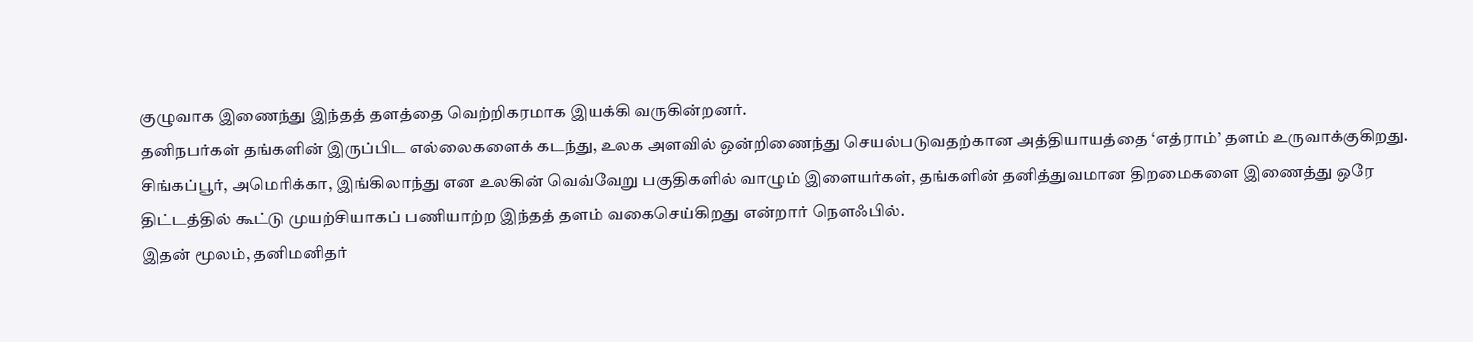குழுவாக இணைந்து இந்தத் தளத்தை வெற்றிகரமாக இயக்கி வருகின்றனர்.
தனிநபர்கள் தங்களின் இருப்பிட எல்லைகளைக் கடந்து, உலக அளவில் ஒன்றிணைந்து செயல்படுவதற்கான அத்தியாயத்தை ‘எத்ராம்’ தளம் உருவாக்குகிறது.
சிங்கப்பூர், அமெரிக்கா, இங்கிலாந்து என உலகின் வெவ்வேறு பகுதிகளில் வாழும் இளையர்கள், தங்களின் தனித்துவமான திறமைகளை இணைத்து ஒரே திட்டத்தில் கூட்டு முயற்சியாகப் பணியாற்ற இந்தத் தளம் வகைசெய்கிறது என்றார் நௌஃபில்.
இதன் மூலம், தனிமனிதர்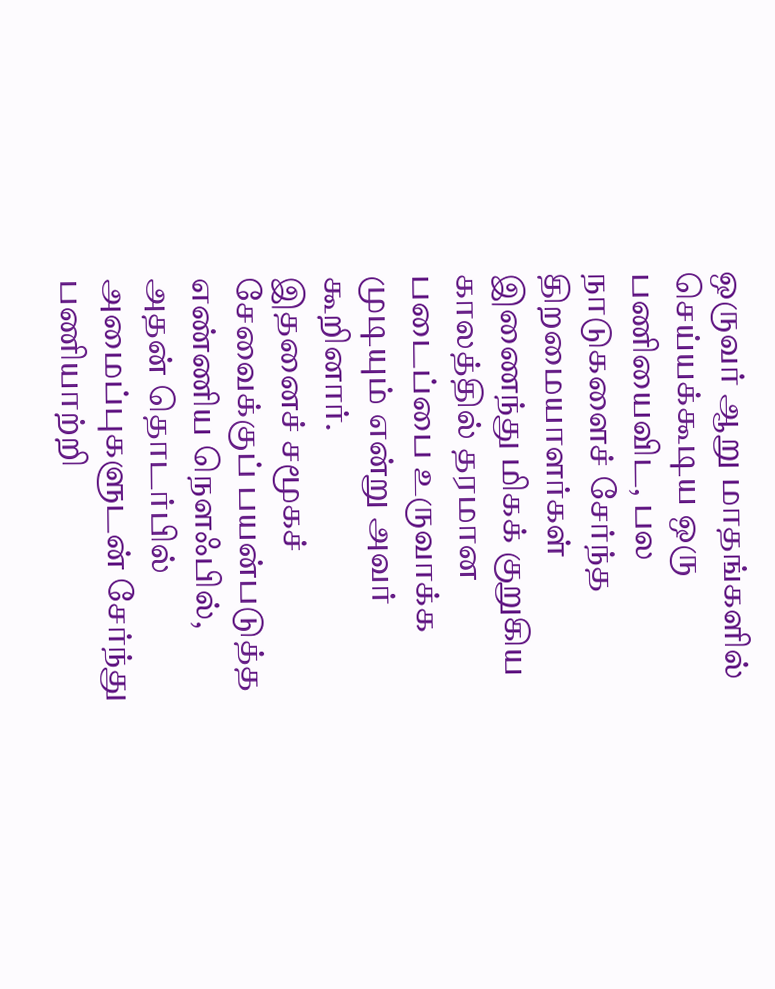ஒருவர் ஆறு மாதங்களில் செய்யக்கூடிய ஒரு பணியைவிட, பல நாடுகளைச் சேர்ந்த திறமையாளர்கள் இணைந்து மிகக் குறுகிய காலத்தில் தரமான படைப்பை உருவாக்க முடியும் என்று அவர் கூறினார்.
இதனைச் சமூகச் சேவைக்குப் பயன்படுத்த எண்ணிய நௌஃபில், அதன் தொடர்பில் அமைப்புகளுடன் சேர்ந்து பணியாற்றி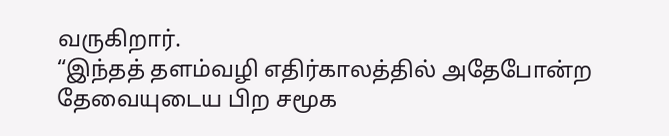வருகிறார்.
“இந்தத் தளம்வழி எதிர்காலத்தில் அதேபோன்ற தேவையுடைய பிற சமூக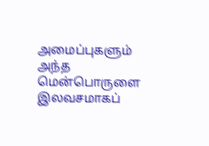அமைப்புகளும் அந்த மென்பொருளை இலவசமாகப்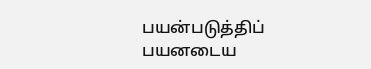பயன்படுத்திப் பயனடைய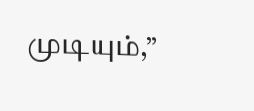முடியும்,”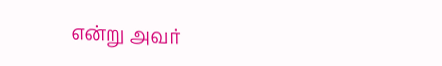என்று அவர்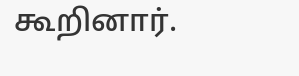கூறினார்.